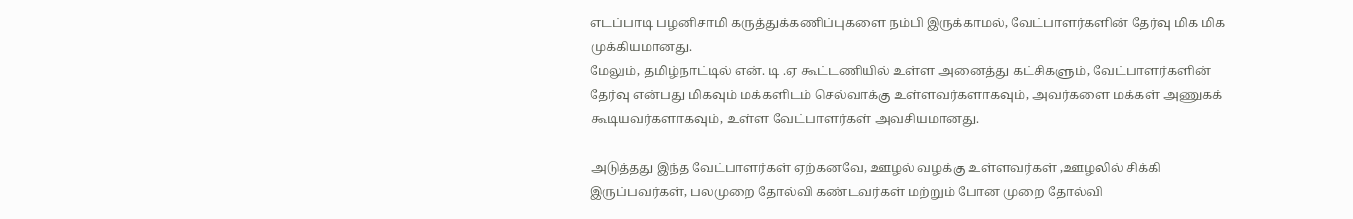எடப்பாடி பழனிசாமி கருத்துக்கணிப்புகளை நம்பி இருக்காமல், வேட்பாளர்களின் தேர்வு மிக மிக முக்கியமானது.
மேலும், தமிழ்நாட்டில் என். டி .ஏ கூட்டணியில் உள்ள அனைத்து கட்சிகளும், வேட்பாளர்களின் தேர்வு என்பது மிகவும் மக்களிடம் செல்வாக்கு உள்ளவர்களாகவும், அவர்களை மக்கள் அணுகக் கூடியவர்களாகவும், உள்ள வேட்பாளர்கள் அவசியமானது.

அடுத்தது இந்த வேட்பாளர்கள் ஏற்கனவே, ஊழல் வழக்கு உள்ளவர்கள் ,ஊழலில் சிக்கி இருப்பவர்கள், பலமுறை தோல்வி கண்டவர்கள் மற்றும் போன முறை தோல்வி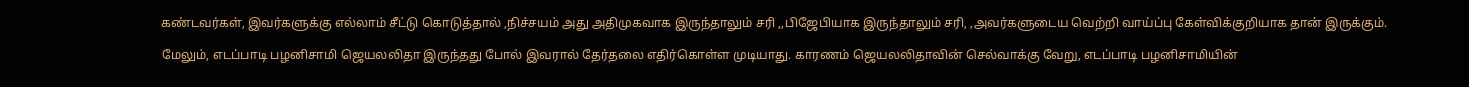கண்டவர்கள், இவர்களுக்கு எல்லாம் சீட்டு கொடுத்தால் ,நிச்சயம் அது அதிமுகவாக இருந்தாலும் சரி ,,பிஜேபியாக இருந்தாலும் சரி, ,அவர்களுடைய வெற்றி வாய்ப்பு கேள்விக்குறியாக தான் இருக்கும்.

மேலும், எடப்பாடி பழனிசாமி ஜெயலலிதா இருந்தது போல் இவரால் தேர்தலை எதிர்கொள்ள முடியாது. காரணம் ஜெயலலிதாவின் செல்வாக்கு வேறு, எடப்பாடி பழனிசாமியின்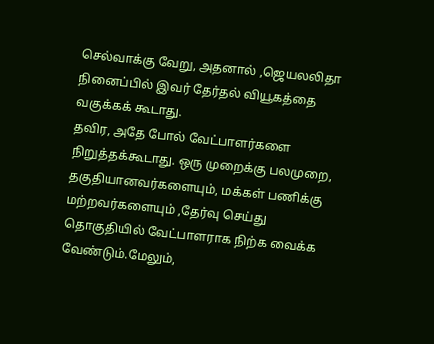செல்வாக்கு வேறு, அதனால் ,ஜெயலலிதா நினைப்பில் இவர் தேர்தல் வியூகத்தை வகுக்கக் கூடாது.
தவிர, அதே போல் வேட்பாளர்களை நிறுத்தக்கூடாது. ஒரு முறைக்கு பலமுறை, தகுதியானவர்களையும், மக்கள் பணிக்கு மற்றவர்களையும் ,தேர்வு செய்து தொகுதியில் வேட்பாளராக நிற்க வைக்க வேண்டும்.மேலும்,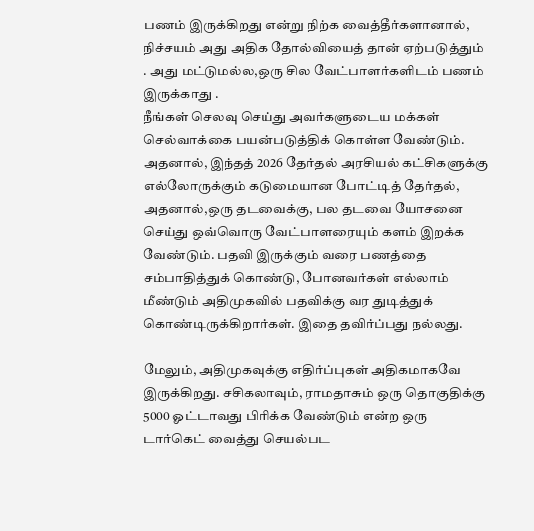பணம் இருக்கிறது என்று நிற்க வைத்தீர்களானால், நிச்சயம் அது அதிக தோல்வியைத் தான் ஏற்படுத்தும் . அது மட்டுமல்ல,ஒரு சில வேட்பாளர்களிடம் பணம் இருக்காது .
நீங்கள் செலவு செய்து அவர்களுடைய மக்கள் செல்வாக்கை பயன்படுத்திக் கொள்ள வேண்டும். அதனால், இந்தத் 2026 தேர்தல் அரசியல் கட்சிகளுக்கு எல்லோருக்கும் கடுமையான போட்டித் தேர்தல்,
அதனால்,ஒரு தடவைக்கு, பல தடவை யோசனை செய்து ஒவ்வொரு வேட்பாளரையும் களம் இறக்க வேண்டும். பதவி இருக்கும் வரை பணத்தை சம்பாதித்துக் கொண்டு, போனவர்கள் எல்லாம் மீண்டும் அதிமுகவில் பதவிக்கு வர துடித்துக் கொண்டிருக்கிறார்கள். இதை தவிர்ப்பது நல்லது.

மேலும், அதிமுகவுக்கு எதிர்ப்புகள் அதிகமாகவே இருக்கிறது. சசிகலாவும், ராமதாசும் ஒரு தொகுதிக்கு 5000 ஓட்டாவது பிரிக்க வேண்டும் என்ற ஒரு டார்கெட் வைத்து செயல்பட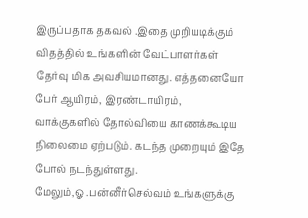இருப்பதாக தகவல் .இதை முறியடிக்கும் விதத்தில் உங்களின் வேட்பாளர்கள் தேர்வு மிக அவசியமானது. எத்தனையோ பேர் ஆயிரம், இரண்டாயிரம், வாக்குகளில் தோல்வியை காணக்கூடிய நிலைமை ஏற்படும். கடந்த முறையும் இதே போல் நடந்துள்ளது.
மேலும்,ஓ .பன்னீர்செல்வம் உங்களுக்கு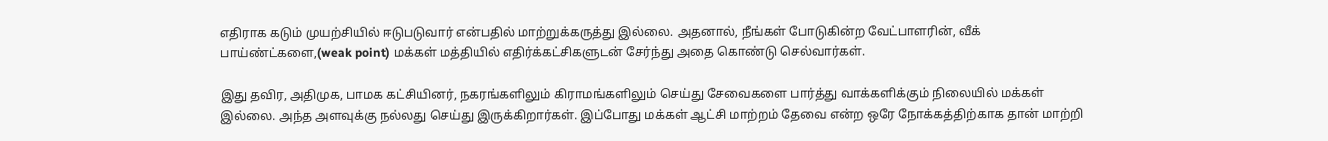எதிராக கடும் முயற்சியில் ஈடுபடுவார் என்பதில் மாற்றுக்கருத்து இல்லை. அதனால், நீங்கள் போடுகின்ற வேட்பாளரின், வீக் பாய்ண்ட்களை,(weak point) மக்கள் மத்தியில் எதிர்க்கட்சிகளுடன் சேர்ந்து அதை கொண்டு செல்வார்கள்.

இது தவிர, அதிமுக, பாமக கட்சியினர், நகரங்களிலும் கிராமங்களிலும் செய்து சேவைகளை பார்த்து வாக்களிக்கும் நிலையில் மக்கள் இல்லை. அந்த அளவுக்கு நல்லது செய்து இருக்கிறார்கள். இப்போது மக்கள் ஆட்சி மாற்றம் தேவை என்ற ஒரே நோக்கத்திற்காக தான் மாற்றி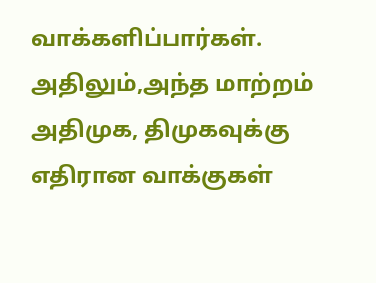வாக்களிப்பார்கள். அதிலும்,அந்த மாற்றம் அதிமுக, திமுகவுக்கு எதிரான வாக்குகள்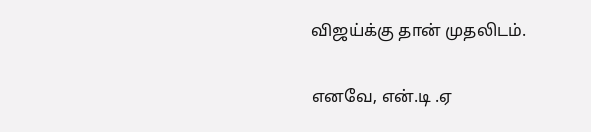விஜய்க்கு தான் முதலிடம்.

எனவே, என்.டி .ஏ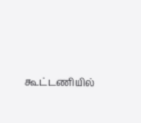கூட்டணியில்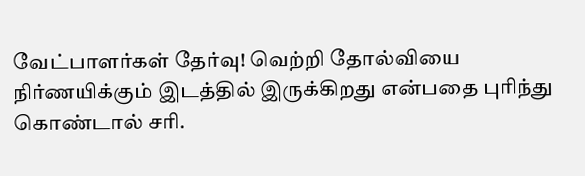வேட்பாளர்கள் தேர்வு! வெற்றி தோல்வியை நிர்ணயிக்கும் இடத்தில் இருக்கிறது என்பதை புரிந்து கொண்டால் சரி.